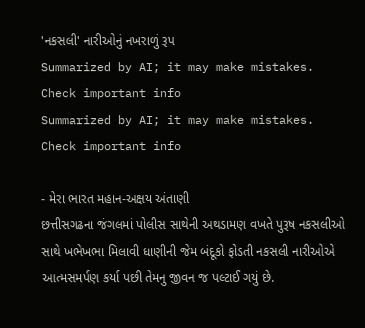'નકસલી' નારીઓનું નખરાળું રૂપ
Summarized by AI; it may make mistakes. Check important info
Summarized by AI; it may make mistakes. Check important info

- મેરા ભારત મહાન-અક્ષય અંતાણી
છત્તીસગઢના જંગલમાં પોલીસ સાથેની અથડામણ વખતે પુરૂષ નકસલીઓ સાથે ખભેખભા મિલાવી ધાણીની જેમ બંદૂકો ફોડતી નકસલી નારીઓએ આત્મસમર્પણ કર્યા પછી તેમનુ જીવન જ પલ્ટાઈ ગયું છે.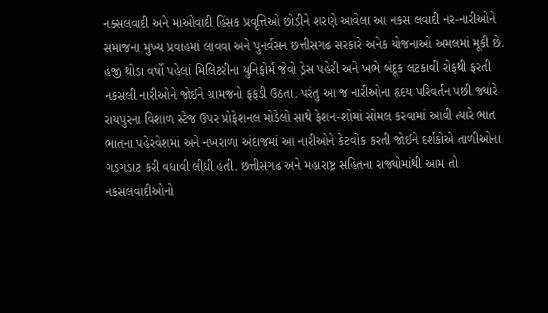નક્સલવાદી અને માઓવાદી હિંસક પ્રવૃત્તિઓ છોડીને શરણે આવેલા આ નકસ લવાદી નર-નારીઓને સમાજના મુખ્ય પ્રવાહમાં લાવવા અને પુનર્વસન છત્તીસગઢ સરકારે અનેક યોજનાઓ અમલમાં મૂકી છે. હજી થોડા વર્ષો પહેલાં મિલિટરીના યુનિફોર્મ જેવો ડ્રેસ પહેરી અને ખભે બંદૂક લટકાવી રોફથી ફરતી નકસલી નારીઓને જોઈને ગ્રામજનો ફફડી ઉઠતા. પરંતુ આ જ નારીઓના હૃદય પરિવર્તન પછી જ્યારે રાયપુરના વિશાળ સ્ટેજ ઉપર પ્રોફેશનલ મોડેલો સાથે ફેશન-શોમાં સોમલ કરવામાં આવી ત્યારે ભાત ભાતના પહેરવેશમાં અને નખરાળા અંદાજમાં આ નારીઓને કેટવોક કરતી જોઈને દર્શકોએ તાળીઓના ગડગડાટ કરી વધાવી લીધી હતી. છત્તીસગઢ અને મહારાષ્ટ્ર સહિતના રાજ્યોમાંથી આમ તો નકસલવાદીઓનો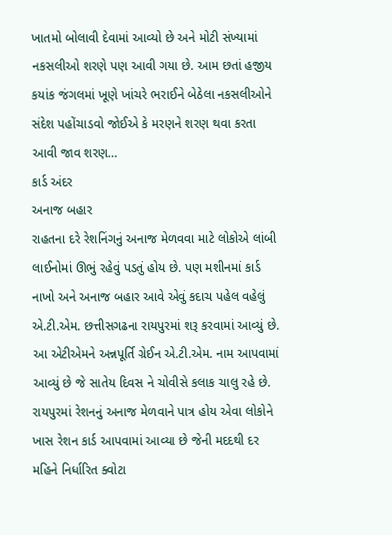ખાતમો બોલાવી દેવામાં આવ્યો છે અને મોટી સંખ્યામાં નકસલીઓ શરણે પણ આવી ગયા છે. આમ છતાં હજીય કયાંક જંગલમાં ખૂણે ખાંચરે ભરાઈને બેઠેલા નકસલીઓને સંદેશ પહોંચાડવો જોઈએ કે મરણને શરણ થવા કરતા આવી જાવ શરણ…
કાર્ડ અંદર
અનાજ બહાર
રાહતના દરે રેશનિંગનું અનાજ મેળવવા માટે લોકોએ લાંબી લાઈનોમાં ઊભું રહેવું પડતું હોય છે. પણ મશીનમાં કાર્ડ નાખો અને અનાજ બહાર આવે એવું કદાચ પહેલ વહેલું એ.ટી.એમ. છત્તીસગઢના રાયપુરમાં શરૂ કરવામાં આવ્યું છે. આ એટીએમને અન્નપૂર્તિ ગ્રેઈન એ.ટી.એમ. નામ આપવામાં આવ્યું છે જે સાતેય દિવસ ને ચોવીસે કલાક ચાલુ રહે છે. રાયપુરમાં રેશનનું અનાજ મેળવાને પાત્ર હોય એવા લોકોને ખાસ રેશન કાર્ડ આપવામાં આવ્યા છે જેની મદદથી દર મહિને નિર્ધારિત ક્વોટા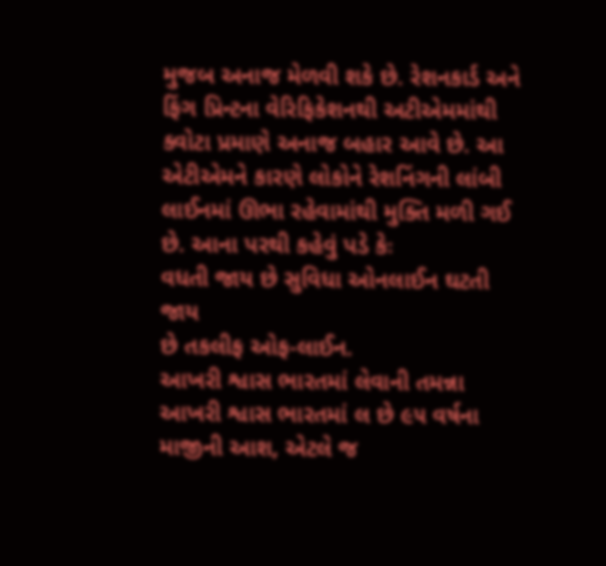મુજબ અનાજ મેળવી શકે છે. રેશનકાર્ડ અને ફિંગ પ્રિન્ટના વેરિફિકેશનથી અટીએમમાંથી ક્વોટા પ્રમાણે અનાજ બહાર આવે છે. આ એટીએમને કારણે લોકોને રેશનિંગની લાંબી લાઈનમાં ઊભા રહેવામાંથી મુક્તિ મળી ગઈ છે. આના પરથી કહેવું પડે કેઃ
વધતી જાય છે સુવિધા ઓનલાઈન ઘટતી જાય
છે તકલીફ ઓફ-લાઈન.
આખરી શ્વાસ ભારતમાં લેવાની તમન્ના
આખરી શ્વાસ ભારતમાં લ છે ૯૫ વર્ષના માજીની આશ, એટલે જ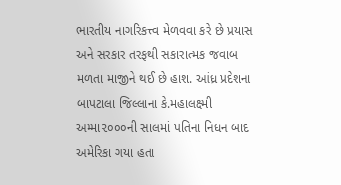ભારતીય નાગરિકત્ત્વ મેળવવા કરે છે પ્રયાસ અને સરકાર તરફથી સકારાત્મક જવાબ મળતા માજીને થઈ છે હાશ. આંધ્ર પ્રદેશના બાપટાલા જિલ્લાના કે.મહાલક્ષ્મી અમ્મા૨૦૦૦ની સાલમાં પતિના નિધન બાદ અમેરિકા ગયા હતા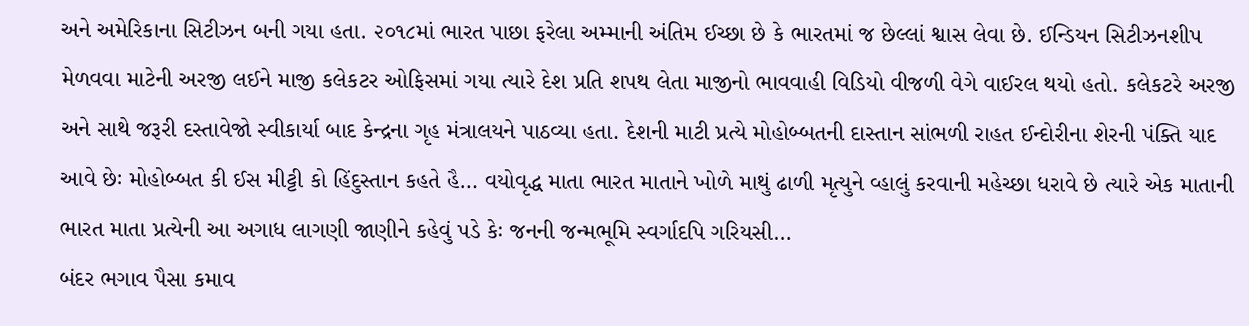અને અમેરિકાના સિટીઝન બની ગયા હતા. ૨૦૧૮માં ભારત પાછા ફરેલા અમ્માની અંતિમ ઈચ્છા છે કે ભારતમાં જ છેલ્લાં શ્વાસ લેવા છે. ઈન્ડિયન સિટીઝનશીપ મેળવવા માટેની અરજી લઈને માજી કલેકટર ઓફિસમાં ગયા ત્યારે દેશ પ્રતિ શપથ લેતા માજીનો ભાવવાહી વિડિયો વીજળી વેગે વાઈરલ થયો હતો. કલેકટરે અરજી અને સાથે જરૂરી દસ્તાવેજો સ્વીકાર્યા બાદ કેન્દ્રના ગૃહ મંત્રાલયને પાઠવ્યા હતા. દેશની માટી પ્રત્યે મોહોબ્બતની દાસ્તાન સાંભળી રાહત ઈન્દોરીના શેરની પંક્તિ યાદ આવે છેઃ મોહોબ્બત કી ઈસ મીટ્ટી કો હિંદુસ્તાન કહતે હૈ… વયોવૃદ્ધ માતા ભારત માતાને ખોળે માથું ઢાળી મૃત્યુને વ્હાલું કરવાની મહેચ્છા ધરાવે છે ત્યારે એક માતાની ભારત માતા પ્રત્યેની આ અગાધ લાગણી જાણીને કહેવું પડે કેઃ જનની જન્મભૂમિ સ્વર્ગાદપિ ગરિયસી…
બંદર ભગાવ પૈસા કમાવ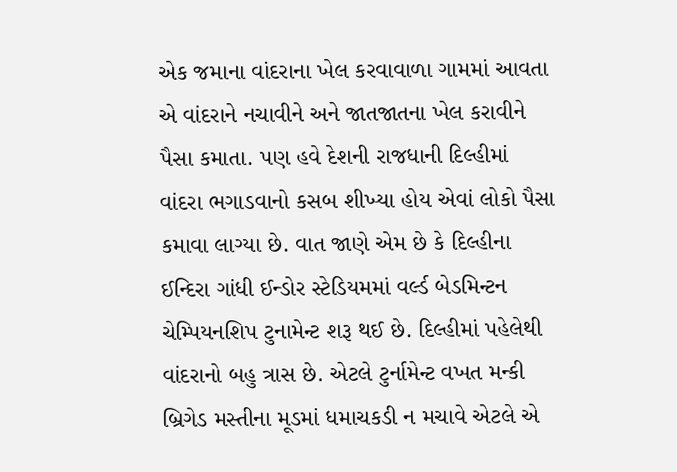એક જમાના વાંદરાના ખેલ કરવાવાળા ગામમાં આવતા એ વાંદરાને નચાવીને અને જાતજાતના ખેલ કરાવીને પૈસા કમાતા. પણ હવે દેશની રાજધાની દિલ્હીમાં વાંદરા ભગાડવાનો કસબ શીખ્યા હોય એવાં લોકો પૈસા કમાવા લાગ્યા છે. વાત જાણે એમ છે કે દિલ્હીના ઈન્દિરા ગાંધી ઈન્ડોર સ્ટેડિયમમાં વર્લ્ડ બેડમિન્ટન ચેમ્પિયનશિપ ટુનામેન્ટ શરૂ થઈ છે. દિલ્હીમાં પહેલેથી વાંદરાનો બહુ ત્રાસ છે. એટલે ટુર્નામેન્ટ વખત મન્કી બ્રિગેડ મસ્તીના મૂડમાં ધમાચકડી ન મચાવે એટલે એ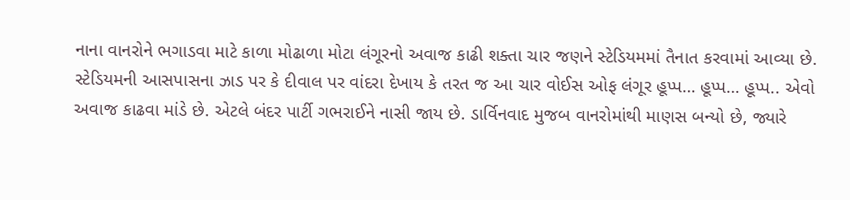નાના વાનરોને ભગાડવા માટે કાળા મોઢાળા મોટા લંગૂરનો અવાજ કાઢી શક્તા ચાર જણને સ્ટેડિયમમાં તૈનાત કરવામાં આવ્યા છે. સ્ટેડિયમની આસપાસના ઝાડ પર કે દીવાલ પર વાંદરા દેખાય કે તરત જ આ ચાર વોઈસ ઓફ લંગૂર હૂપ્પ… હૂપ્પ… હૂપ્પ.. એવો અવાજ કાઢવા માંડે છે. એટલે બંદર પાર્ટી ગભરાઈને નાસી જાય છે. ડાર્વિનવાદ મુજબ વાનરોમાંથી માણસ બન્યો છે, જ્યારે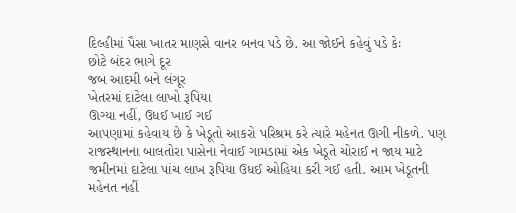દિલ્હીમાં પૈસા ખાતર માણસે વાનર બનવ પડે છે. આ જોઈને કહેવું પડે કેઃ
છોટે બંદર ભાગે દૂર
જબ આદમી બને લંગૂર
ખેતરમાં દાટેલા લાખો રૂપિયા
ઊગ્યા નહીં, ઉધઈ ખાઈ ગઈ
આપણામાં કહેવાય છે કે ખેડૂતો આકરો પરિશ્રમ કરે ત્યારે મહેનત ઊગી નીકળે. પણ રાજસ્થાનના બાલતોરા પાસેના નેવાઈ ગામડામાં એક ખેડૂતે ચોરાઈ ન જાય માટે જમીનમાં દાટેલા પાંચ લાખ રૂપિયા ઉધઈ ઓહિયા કરી ગઈ હતી. આમ ખેડૂતની મહેનત નહીં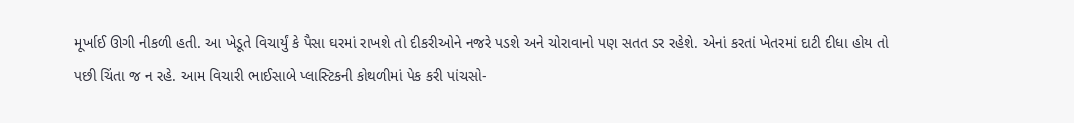મૂર્ખાઈ ઊગી નીકળી હતી. આ ખેડૂતે વિચાર્યું કે પૈસા ઘરમાં રાખશે તો દીકરીઓને નજરે પડશે અને ચોરાવાનો પણ સતત ડર રહેશે. એનાં કરતાં ખેતરમાં દાટી દીધા હોય તો પછી ચિંતા જ ન રહે. આમ વિચારી ભાઈસાબે પ્લાસ્ટિકની કોથળીમાં પેક કરી પાંચસો-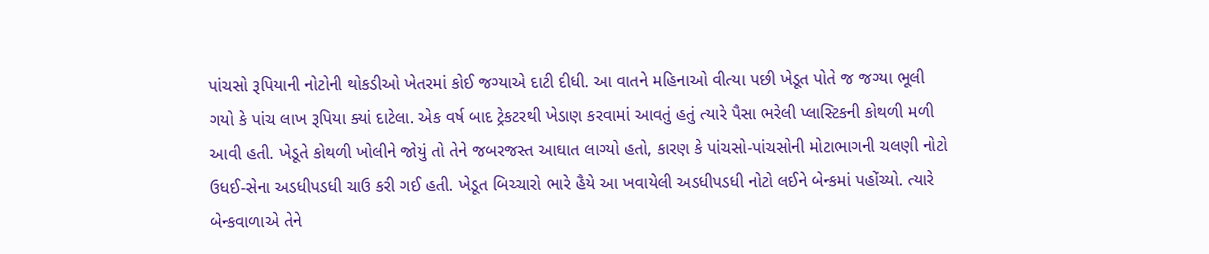પાંચસો રૂપિયાની નોટોની થોકડીઓ ખેતરમાં કોઈ જગ્યાએ દાટી દીધી. આ વાતને મહિનાઓ વીત્યા પછી ખેડૂત પોતે જ જગ્યા ભૂલી ગયો કે પાંચ લાખ રૂપિયા ક્યાં દાટેલા. એક વર્ષ બાદ ટ્રેકટરથી ખેડાણ કરવામાં આવતું હતું ત્યારે પૈસા ભરેલી પ્લાસ્ટિકની કોથળી મળી આવી હતી. ખેડૂતે કોથળી ખોલીને જોયું તો તેને જબરજસ્ત આઘાત લાગ્યો હતો, કારણ કે પાંચસો-પાંચસોની મોટાભાગની ચલણી નોટો ઉધઈ-સેના અડધીપડધી ચાઉ કરી ગઈ હતી. ખેડૂત બિચ્ચારો ભારે હૈયે આ ખવાયેલી અડધીપડધી નોટો લઈને બેન્કમાં પહોંચ્યો. ત્યારે બેન્કવાળાએ તેને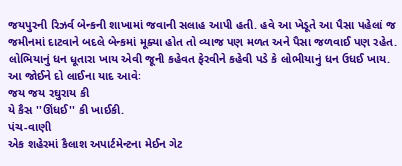જયપુરની રિઝર્વ બેન્કની શાખામાં જવાની સલાહ આપી હતી. હવે આ ખેડૂતે આ પૈસા પહેલાં જ જમીનમાં દાટવાને બદલે બેન્કમાં મૂક્યા હોત તો વ્યાજ પણ મળત અને પૈસા જળવાઈ પણ રહેત. લોભિયાનું ધન ધૂતારા ખાય એવી જૂની કહેવત ફેરવીને કહેવી પડે કે લોભીયાનું ધન ઉધઈ ખાય. આ જોઈને દો લાઈના યાદ આવેઃ
જય જય રઘુરાય કી
યે કૈસ ''ઊંધઈ'' કી ખાઈકી.
પંચ-વાણી
એક શહેરમાં કૈલાશ અપાર્ટમેન્ટના મેઈન ગેટ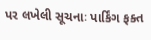પર લખેલી સૂચનાઃ પાર્કિંગ ફક્ત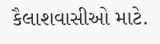કૈલાશવાસીઓ માટે.